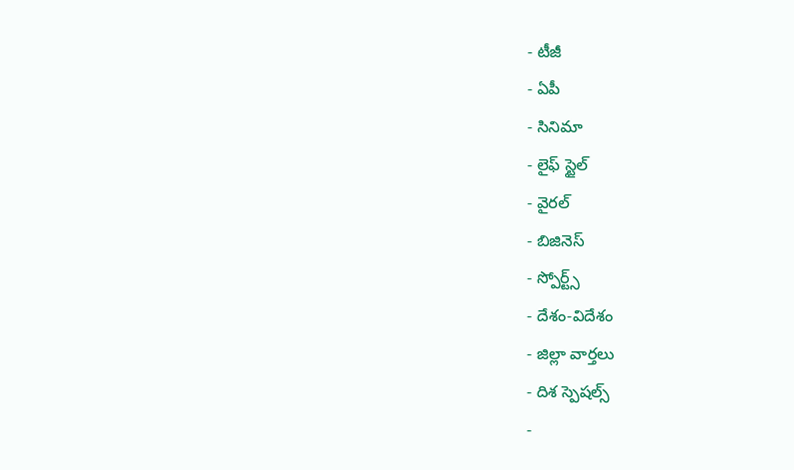- టీజీ
- ఏపీ
- సినిమా
- లైఫ్ స్టైల్
- వైరల్
- బిజినెస్
- స్పోర్ట్స్
- దేశం-విదేశం
- జిల్లా వార్తలు
- దిశ స్పెషల్స్
-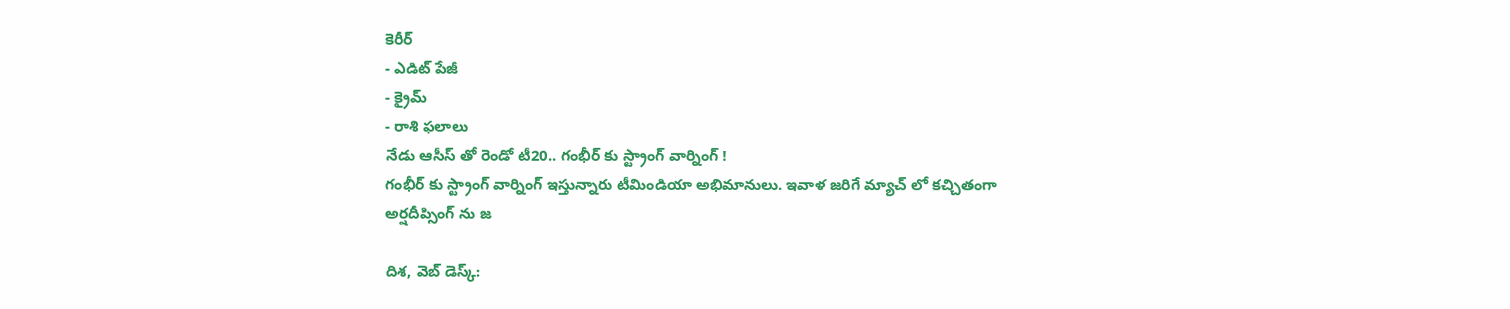కెరీర్
- ఎడిట్ పేజీ
- క్రైమ్
- రాశి ఫలాలు
నేడు ఆసీస్ తో రెండో టీ20.. గంభీర్ కు స్ట్రాంగ్ వార్నింగ్ !
గంభీర్ కు స్ట్రాంగ్ వార్నింగ్ ఇస్తున్నారు టీమిండియా అభిమానులు. ఇవాళ జరిగే మ్యాచ్ లో కచ్చితంగా అర్షదీప్సింగ్ ను జ

దిశ, వెబ్ డెస్క్: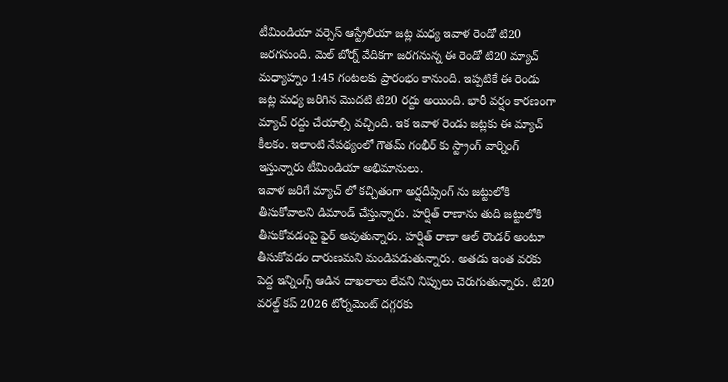టీమిండియా వర్సెస్ ఆస్ట్రేలియా జట్ల మధ్య ఇవాళ రెండో టి20 జరగనుంది. మెల్ బోర్న్ వేదికగా జరగనున్న ఈ రెండో టి20 మ్యాచ్ మధ్యాహ్నం 1:45 గంటలకు ప్రారంభం కానుంది. ఇప్పటికే ఈ రెండు జట్ల మధ్య జరిగిన మొదటి టి20 రద్దు అయింది. భారీ వర్షం కారణంగా మ్యాచ్ రద్దు చేయాల్సి వచ్చింది. ఇక ఇవాళ రెండు జట్లకు ఈ మ్యాచ్ కీలకం. ఇలాంటి నేపథ్యంలో గౌతమ్ గంభీర్ కు స్ట్రాంగ్ వార్నింగ్ ఇస్తున్నారు టీమిండియా అభిమానులు.
ఇవాళ జరిగే మ్యాచ్ లో కచ్చితంగా అర్షదీప్సింగ్ ను జట్టులోకి తీసుకోవాలని డిమాండ్ చేస్తున్నారు. హర్షిత్ రాణాను తుది జట్టులోకి తీసుకోవడంపై ఫైర్ అవుతున్నారు. హర్షిత్ రాణా ఆల్ రౌండర్ అంటూ తీసుకోవడం దారుణమని మండిపడుతున్నారు. అతడు ఇంత వరకు పెద్ద ఇన్నింగ్స్ ఆడిన దాఖలాలు లేవని నిప్పులు చెరుగుతున్నారు. టి20 వరల్డ్ కప్ 2026 టోర్నమెంట్ దగ్గరకు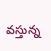వస్తున్న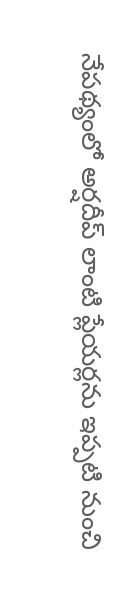నేపథ్యంలో అర్షదీప్ లాంటి ప్లేయర్లను ఇప్పటి నుంచి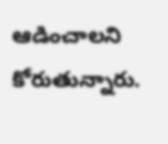ఆడించాలని కోరుతున్నారు.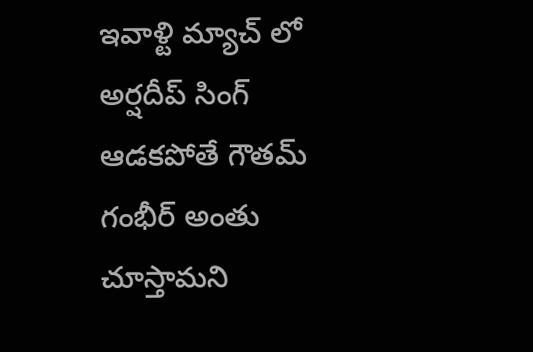ఇవాళ్టి మ్యాచ్ లో అర్షదీప్ సింగ్ ఆడకపోతే గౌతమ్ గంభీర్ అంతు చూస్తామని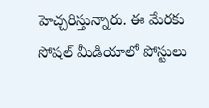హెచ్చరిస్తున్నారు. ఈ మేరకు సోషల్ మీడియాలో పోస్టులు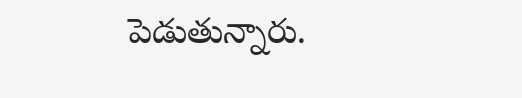పెడుతున్నారు.